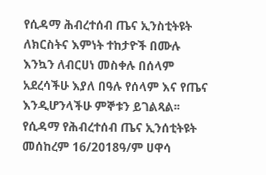የሲዳማ ሕብረተሰብ ጤና ኢንስቲትዩት ለክርስትና እምነት ተከታዮች በሙሉ እንኳን ለብርሀነ መስቀሉ በሰላም አደረሳችሁ እያለ በዓሉ የሰላም እና የጤና እንዲሆንላችሁ ምኞቱን ይገልጻል፡፡
የሲዳማ የሕብረተሰብ ጤና ኢንሰቲትዩት መሰከረም 16/2018ዓ/ም ሀዋሳ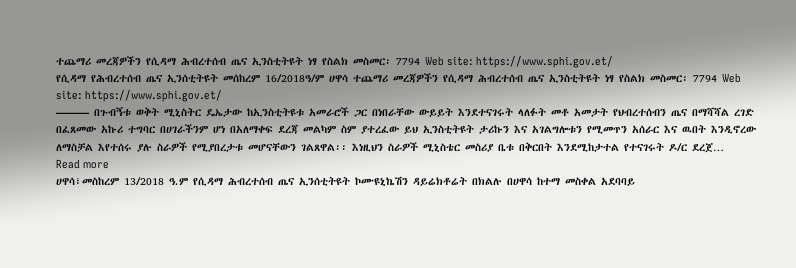ተጨማሪ መረጃዎችን የሲዳማ ሕብረተሰብ ጤና ኢንስቲትዩት ነፃ የስልክ መስመር፡ 7794 Web site: https://www.sphi.gov.et/
የሲዳማ የሕብረተሰብ ጤና ኢንሰቲትዩት መሰከረም 16/2018ዓ/ም ሀዋሳ ተጨማሪ መረጃዎችን የሲዳማ ሕብረተሰብ ጤና ኢንስቲትዩት ነፃ የስልክ መስመር፡ 7794 Web site: https://www.sphi.gov.et/
——— በጉብኝቱ ወቅት ሚኒስትር ዴኤታው ከኢንስቲትዩቱ አመራሮች ጋር በነበራቸው ውይይት እንደተናገሩት ላለፉት መቶ አመታት የህብረተሰብን ጤና በማሻሻል ረገድ በፈጸመው አኩሪ ተግባር በሀገራችንም ሆነ በአለማቀፍ ደረጃ መልካም ስም ያተረፈው ይህ ኢንስቲትዩት ታሪኩን እና አገልግሎቱን የሚመጥን አሰራር እና ዉበት እንዲኖረው ለማስቻል እየተሰሩ ያሉ ስራዎች የሚያበረታቱ መሆናቸውን ገልጸዋል፡፡ እነዚህን ስራዎች ሚኒስቴር መስሪያ ቤቱ በቅርበት እንደሚከታተል የተናገሩት ዶ/ር ደረጀ…
Read more
ሀዋሳ፣መስከረም 13/2018 ዓ.ም የሲዳማ ሕብረተሰብ ጤና ኢንሰቲትዩት ኮሙዩኒኬሽን ዳይሬክቶሬት በክልሉ በሀዋሳ ከተማ መስቀል አደባባይ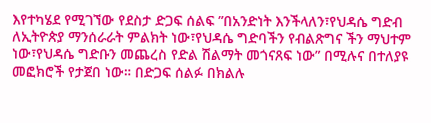እየተካሄደ የሚገኘው የደስታ ድጋፍ ሰልፍ ”በአንድነት እንችላለን፣የህዳሴ ግድብ ለኢትዮጵያ ማንሰራራት ምልክት ነው፣የህዳሴ ግድባችን የብልጽግና ችን ማህተም ነው፣የህዳሴ ግድቡን መጨረስ የድል ሽልማት መጎናጸፍ ነው” በሚሉና በተለያዩ መፎክሮች የታጀበ ነው። በድጋፍ ሰልፉ በክልሉ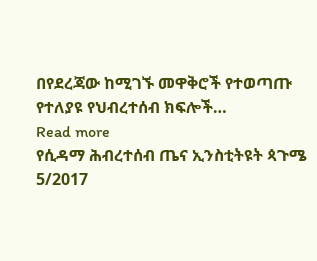በየደረጃው ከሚገኙ መዋቅሮች የተወጣጡ የተለያዩ የህብረተሰብ ክፍሎች…
Read more
የሲዳማ ሕብረተሰብ ጤና ኢንስቲትዩት ጳጉሜ 5/2017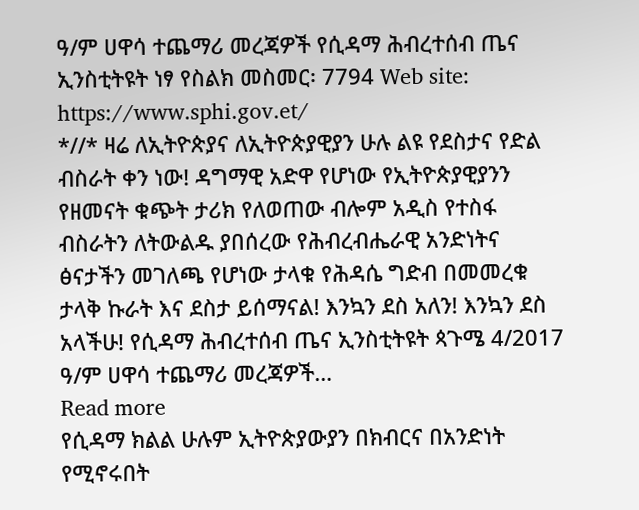ዓ/ም ሀዋሳ ተጨማሪ መረጃዎች የሲዳማ ሕብረተሰብ ጤና ኢንስቲትዩት ነፃ የስልክ መስመር፡ 7794 Web site: https://www.sphi.gov.et/
*//* ዛሬ ለኢትዮጵያና ለኢትዮጵያዊያን ሁሉ ልዩ የደስታና የድል ብስራት ቀን ነው! ዳግማዊ አድዋ የሆነው የኢትዮጵያዊያንን የዘመናት ቁጭት ታሪክ የለወጠው ብሎም አዲስ የተስፋ ብስራትን ለትውልዱ ያበሰረው የሕብረብሔራዊ አንድነትና ፅናታችን መገለጫ የሆነው ታላቁ የሕዳሴ ግድብ በመመረቁ ታላቅ ኩራት እና ደስታ ይሰማናል! እንኳን ደስ አለን! እንኳን ደስ አላችሁ! የሲዳማ ሕብረተሰብ ጤና ኢንስቲትዩት ጳጉሜ 4/2017 ዓ/ም ሀዋሳ ተጨማሪ መረጃዎች…
Read more
የሲዳማ ክልል ሁሉም ኢትዮጵያውያን በክብርና በአንድነት የሚኖሩበት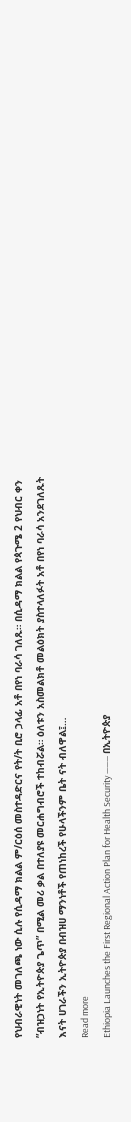የህብራዊነት መገለጫ ነው ሲሉ የሲዳማ ክልል ም/ርዕሰ መስተዳድርና የት/ት ቢሮ ኃላፊ አቶ በየነ ባራሳ ገለጹ። በሲዳማ ክልል የጳጉሜ 2 የህብር ቀን ”ብዝኃነት የኢትዮጵያ ጌጥ” በሚል መሪ ቃል በተለያዩ መርሐግብሮች ተከብሯል። ዕለቱን አስመልክቶ መልዕክት ያስተላለፉት አቶ በየነ ባራሳ አንደገለጹት እናት ሀገራችን ኢትዮጵያ በብዝሀ ማንነቶች የጠነከረች የሁላችንም ቤት ናት ብለዋል፤…
Read more
Ethiopia Launches the First Regional Action Plan for Health Security ——— በኢትዮጵያ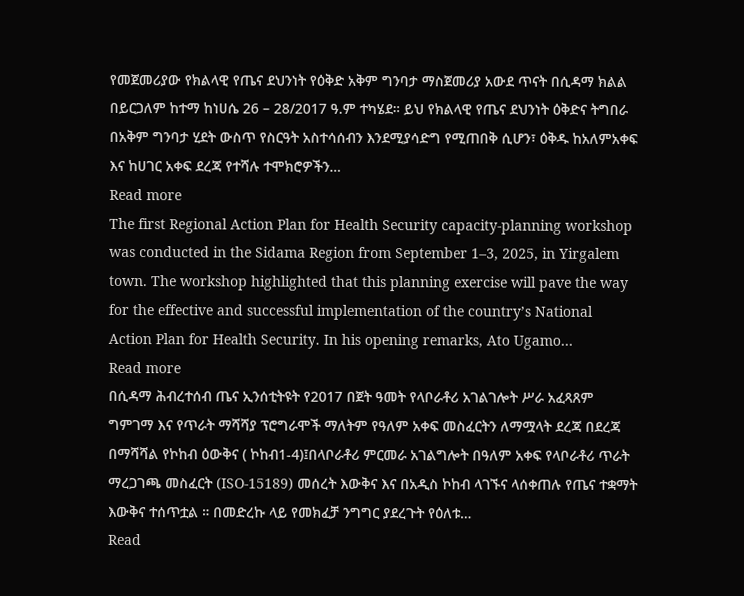የመጀመሪያው የክልላዊ የጤና ደህንነት የዕቅድ አቅም ግንባታ ማስጀመሪያ አውደ ጥናት በሲዳማ ክልል በይርጋለም ከተማ ከነሀሴ 26 – 28/2017 ዓ.ም ተካሄደ። ይህ የክልላዊ የጤና ደህንነት ዕቅድና ትግበራ በአቅም ግንባታ ሂደት ውስጥ የስርዓት አስተሳሰብን እንደሚያሳድግ የሚጠበቅ ሲሆን፣ ዕቅዱ ከአለምአቀፍ እና ከሀገር አቀፍ ደረጃ የተሻሉ ተሞክሮዎችን…
Read more
The first Regional Action Plan for Health Security capacity-planning workshop was conducted in the Sidama Region from September 1–3, 2025, in Yirgalem town. The workshop highlighted that this planning exercise will pave the way for the effective and successful implementation of the country’s National Action Plan for Health Security. In his opening remarks, Ato Ugamo…
Read more
በሲዳማ ሕብረተሰብ ጤና ኢንሰቲትዩት የ2017 በጀት ዓመት የላቦራቶሪ አገልገሎት ሥራ አፈጻጸም ግምገማ እና የጥራት ማሻሻያ ፕሮግራሞች ማለትም የዓለም አቀፍ መስፈርትን ለማሟላት ደረጃ በደረጃ በማሻሻል የኮከብ ዕውቅና ( ኮከብ1-4)፤በላቦራቶሪ ምርመራ አገልግሎት በዓለም አቀፍ የላቦራቶሪ ጥራት ማረጋገጫ መስፈርት (ISO-15189) መሰረት እውቅና እና በአዲስ ኮከብ ላገኙና ላሰቀጠሉ የጤና ተቋማት እውቅና ተሰጥቷል ። በመድረኩ ላይ የመክፈቻ ንግግር ያደረጉት የዕለቱ…
Read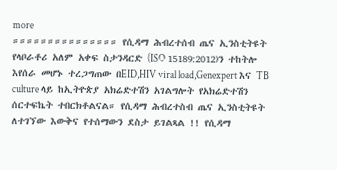more
።።።።።።።።።።።።።።። የሲዳማ ሕብረተሰብ ጤና ኢንስቲትዩት የላቦራቶሪ አለም አቀፍ ስታንዳርድ (ISO 15189:2012)ን ተከትሎ እየሰራ መሆኑ ተረጋግጠው በEID,HIV viral load,Genexpert እና TB culture ላይ ከኢትዮጵያ አክሬድተሽን አገልግሎት የአክሬድተሽን ሰርተፍኬት ተበርክቶልናል። የሲዳማ ሕብረተስብ ጤና ኢንስቲትዩት ለተገኘው እውቅና የተሰማውን ደስታ ይገልጻል !! የሲዳማ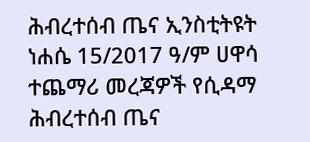ሕብረተሰብ ጤና ኢንስቲትዩት ነሐሴ 15/2017 ዓ/ም ሀዋሳ ተጨማሪ መረጃዎች የሲዳማ ሕብረተሰብ ጤና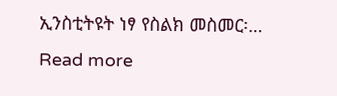ኢንስቲትዩት ነፃ የስልክ መስመር፡…
Read more